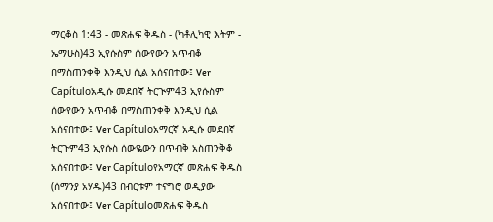ማርቆስ 1:43 - መጽሐፍ ቅዱስ - (ካቶሊካዊ እትም - ኤማሁስ)43 ኢየሱስም ሰውየውን አጥብቆ በማስጠንቀቅ እንዲህ ሲል አሰናበተው፤ Ver Capítuloአዲሱ መደበኛ ትርጒም43 ኢየሱስም ሰውየውን አጥብቆ በማስጠንቀቅ እንዲህ ሲል አሰናበተው፤ Ver Capítuloአማርኛ አዲሱ መደበኛ ትርጉም43 ኢየሱስ ሰውዬውን በጥብቅ አስጠንቅቆ አሰናበተው፤ Ver Capítuloየአማርኛ መጽሐፍ ቅዱስ (ሰማንያ አሃዱ)43 በብርቱም ተናግሮ ወዲያው አሰናበተው፤ Ver Capítuloመጽሐፍ ቅዱስ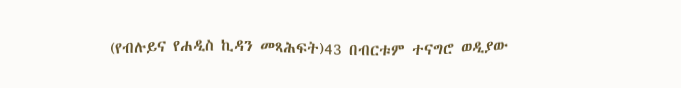(የብሉይና የሐዲስ ኪዳን መጻሕፍት)43 በብርቱም ተናግሮ ወዲያው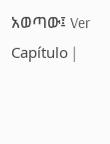አወጣው፤ Ver Capítulo |